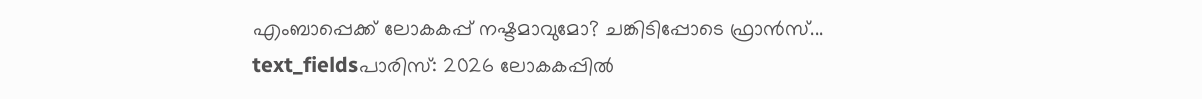എംബാപ്പെക്ക് ലോകകപ്പ് നഷ്ടമാവുമോ? ചങ്കിടിപ്പോടെ ഫ്രാൻസ്...
text_fieldsപാരിസ്: 2026 ലോകകപ്പിൽ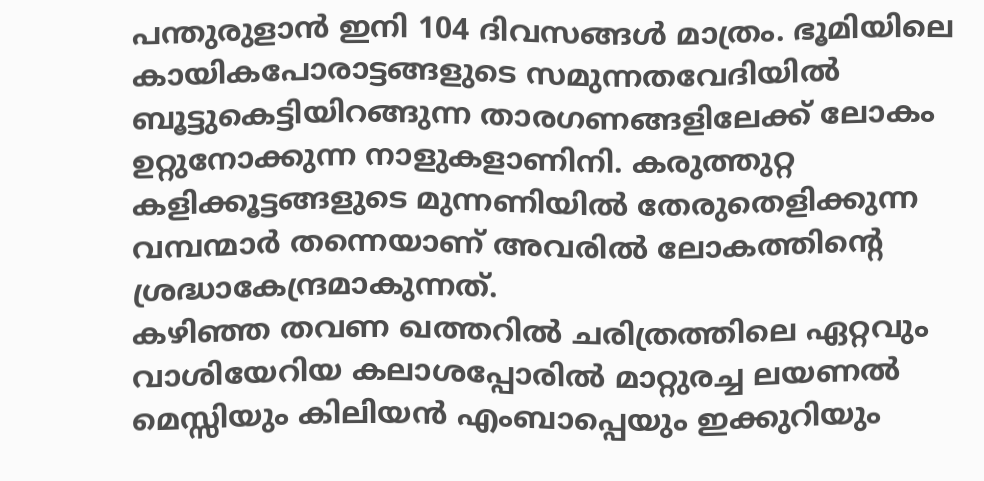പന്തുരുളാൻ ഇനി 104 ദിവസങ്ങൾ മാത്രം. ഭൂമിയിലെ കായികപോരാട്ടങ്ങളുടെ സമുന്നതവേദിയിൽ ബൂട്ടുകെട്ടിയിറങ്ങുന്ന താരഗണങ്ങളിലേക്ക് ലോകം ഉറ്റുനോക്കുന്ന നാളുകളാണിനി. കരുത്തുറ്റ കളിക്കൂട്ടങ്ങളുടെ മുന്നണിയിൽ തേരുതെളിക്കുന്ന വമ്പന്മാർ തന്നെയാണ് അവരിൽ ലോകത്തിന്റെ ശ്രദ്ധാകേന്ദ്രമാകുന്നത്.
കഴിഞ്ഞ തവണ ഖത്തറിൽ ചരിത്രത്തിലെ ഏറ്റവും വാശിയേറിയ കലാശപ്പോരിൽ മാറ്റുരച്ച ലയണൽ മെസ്സിയും കിലിയൻ എംബാപ്പെയും ഇക്കുറിയും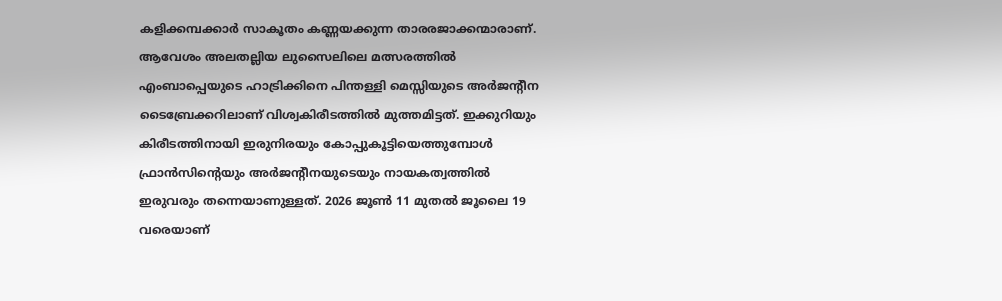കളിക്കമ്പക്കാർ സാകൂതം കണ്ണയക്കുന്ന താരരജാക്കന്മാരാണ്. ആവേശം അലതല്ലിയ ലുസൈലിലെ മത്സരത്തിൽ എംബാപ്പെയുടെ ഹാട്രിക്കിനെ പിന്തള്ളി മെസ്സിയുടെ അർജന്റീന ടൈബ്രേക്കറിലാണ് വിശ്വകിരീടത്തിൽ മുത്തമിട്ടത്. ഇക്കുറിയും കിരീടത്തിനായി ഇരുനിരയും കോപ്പുകൂട്ടിയെത്തുമ്പോൾ ഫ്രാൻസിന്റെയും അർജന്റീനയുടെയും നായകത്വത്തിൽ ഇരുവരും തന്നെയാണുള്ളത്. 2026 ജൂൺ 11 മുതൽ ജൂലൈ 19 വരെയാണ്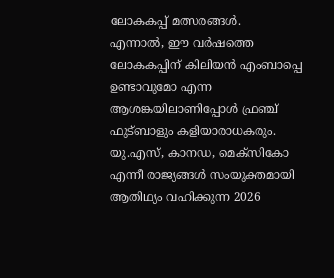ലോകകപ്പ് മത്സരങ്ങൾ.
എന്നാൽ, ഈ വർഷത്തെ ലോകകപ്പിന് കിലിയൻ എംബാപ്പെ ഉണ്ടാവുമോ എന്ന ആശങ്കയിലാണിപ്പോൾ ഫ്രഞ്ച് ഫുട്ബാളും കളിയാരാധകരും. യു.എസ്, കാനഡ, മെക്സികോ എന്നീ രാജ്യങ്ങൾ സംയുക്തമായി ആതിഥ്യം വഹിക്കുന്ന 2026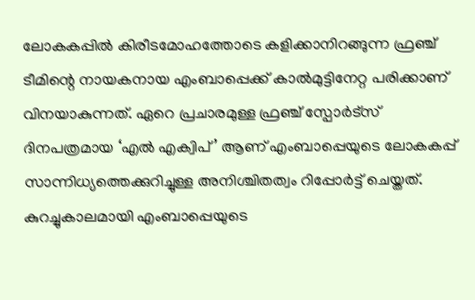ലോകകപ്പിൽ കിരീടമോഹത്തോടെ കളിക്കാനിറങ്ങുന്ന ഫ്രഞ്ച് ടീമിന്റെ നായകനായ എംബാപ്പെക്ക് കാൽമുട്ടിനേറ്റ പരിക്കാണ് വിനയാകുന്നത്. ഏറെ പ്രചാരമുള്ള ഫ്രഞ്ച് സ്പോർട്സ് ദിനപത്രമായ ‘എൽ എക്വിപ്’ ആണ് എംബാപ്പെയുടെ ലോകകപ്പ് സാന്നിധ്യത്തെക്കുറിച്ചുള്ള അനിശ്ചിതത്വം റിപ്പോർട്ട് ചെയ്തത്.
കുറച്ചുകാലമായി എംബാപ്പെയുടെ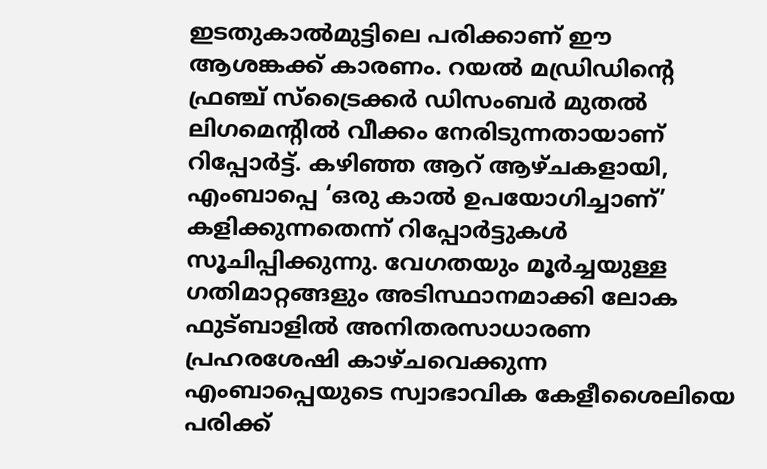ഇടതുകാൽമുട്ടിലെ പരിക്കാണ് ഈ ആശങ്കക്ക് കാരണം. റയൽ മഡ്രിഡിന്റെ ഫ്രഞ്ച് സ്ട്രൈക്കർ ഡിസംബർ മുതൽ ലിഗമെന്റിൽ വീക്കം നേരിടുന്നതായാണ് റിപ്പോർട്ട്. കഴിഞ്ഞ ആറ് ആഴ്ചകളായി, എംബാപ്പെ ‘ഒരു കാൽ ഉപയോഗിച്ചാണ്’ കളിക്കുന്നതെന്ന് റിപ്പോർട്ടുകൾ സൂചിപ്പിക്കുന്നു. വേഗതയും മൂർച്ചയുള്ള ഗതിമാറ്റങ്ങളും അടിസ്ഥാനമാക്കി ലോക ഫുട്ബാളിൽ അനിതരസാധാരണ പ്രഹരശേഷി കാഴ്ചവെക്കുന്ന എംബാപ്പെയുടെ സ്വാഭാവിക കേളീശൈലിയെ പരിക്ക്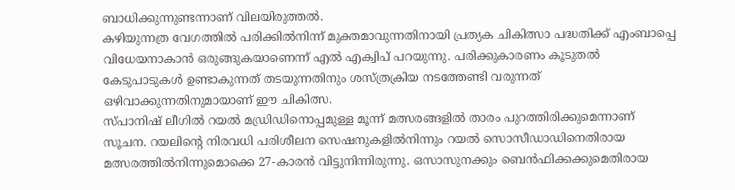ബാധിക്കുന്നുണ്ടന്നാണ് വിലയിരുത്തൽ.
കഴിയുന്നത്ര വേഗത്തിൽ പരിക്കിൽനിന്ന് മുക്തമാവുന്നതിനായി പ്രത്യക ചികിത്സാ പദ്ധതിക്ക് എംബാപ്പെ വിധേയനാകാൻ ഒരുങ്ങുകയാണെന്ന് എൽ എക്വിപ് പറയുന്നു. പരിക്കുകാരണം കൂടുതൽ കേടുപാടുകൾ ഉണ്ടാകുന്നത് തടയുന്നതിനും ശസ്ത്രക്രിയ നടത്തേണ്ടി വരുന്നത് ഒഴിവാക്കുന്നതിനുമായാണ് ഈ ചികിത്സ.
സ്പാനിഷ് ലീഗിൽ റയൽ മഡ്രിഡിനൊപ്പമുള്ള മൂന്ന് മത്സരങ്ങളിൽ താരം പുറത്തിരിക്കുമെന്നാണ് സൂചന. റയലിന്റെ നിരവധി പരിശീലന സെഷനുകളിൽനിന്നും റയൽ സൊസീഡാഡിനെതിരായ മത്സരത്തിൽനിന്നുമൊക്കെ 27-കാരൻ വിട്ടുനിന്നിരുന്നു. ഒസാസുനക്കും ബെൻഫിക്കക്കുമെതിരായ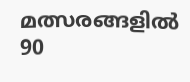മത്സരങ്ങളിൽ 90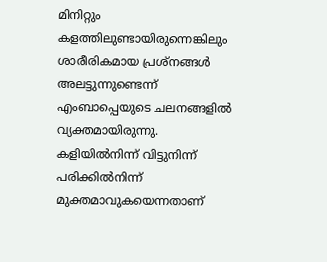മിനിറ്റും കളത്തിലുണ്ടായിരുന്നെങ്കിലും ശാരീരികമായ പ്രശ്നങ്ങൾ അലട്ടുന്നുണ്ടെന്ന് എംബാപ്പെയുടെ ചലനങ്ങളിൽ വ്യക്തമായിരുന്നു. കളിയിൽനിന്ന് വിട്ടുനിന്ന് പരിക്കിൽനിന്ന് മുക്തമാവുകയെന്നതാണ്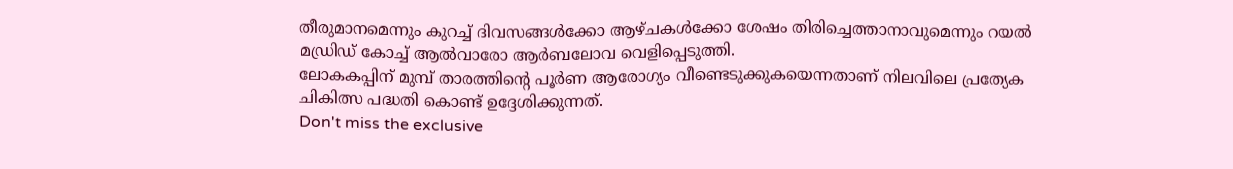തീരുമാനമെന്നും കുറച്ച് ദിവസങ്ങൾക്കോ ആഴ്ചകൾക്കോ ശേഷം തിരിച്ചെത്താനാവുമെന്നും റയൽ മഡ്രിഡ് കോച്ച് ആൽവാരോ ആർബലോവ വെളിപ്പെടുത്തി.
ലോകകപ്പിന് മുമ്പ് താരത്തിന്റെ പൂർണ ആരോഗ്യം വീണ്ടെടുക്കുകയെന്നതാണ് നിലവിലെ പ്രത്യേക ചികിത്സ പദ്ധതി കൊണ്ട് ഉദ്ദേശിക്കുന്നത്.
Don't miss the exclusive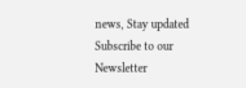news, Stay updated
Subscribe to our Newsletter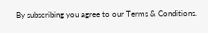By subscribing you agree to our Terms & Conditions.